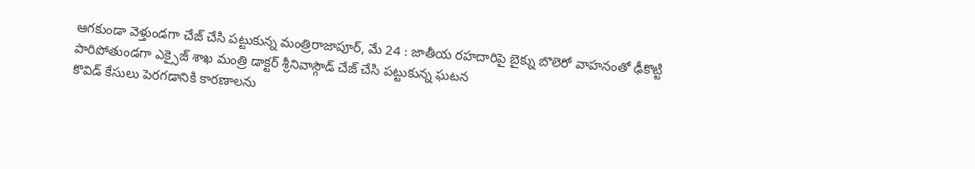ఆగకుండా వెళ్తుండగా చేజ్ చేసి పట్టుకున్న మంత్రిరాజాపూర్, మే 24 : జాతీయ రహదారిపై బైక్ను బొలెరో వాహనంతో ఢీకొట్టి పారిపోతుండగా ఎక్సైజ్ శాఖ మంత్రి డాక్టర్ శ్రీనివాస్గౌడ్ చేజ్ చేసి పట్టుకున్న ఘటన
కొవిడ్ కేసులు పెరగడానికి కారణాలను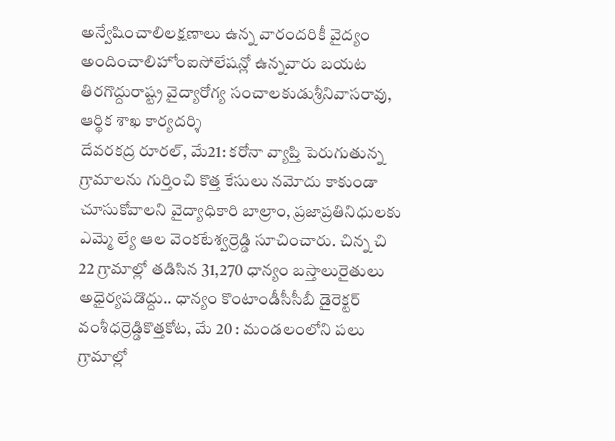అన్వేషించాలిలక్షణాలు ఉన్న వారందరికీ వైద్యం అందించాలిహోంఐసోలేషన్లో ఉన్నవారు బయట తిరగొద్దురాష్ట్ర వైద్యారోగ్య సంచాలకుడుశ్రీనివాసరావు, ఆర్థిక శాఖ కార్యదర్శి
దేవరకద్ర రూరల్, మే21: కరోనా వ్యాప్తి పెరుగుతున్న గ్రామాలను గుర్తించి కొత్త కేసులు నమోదు కాకుండా చూసుకోవాలని వైద్యాధికారి బాల్రాం, ప్రజాప్రతినిధులకు ఎమ్మె ల్యే ఆల వెంకటేశ్వర్రెడ్డి సూచించారు. చిన్న చి
22 గ్రామాల్లో తడిసిన 31,270 ధాన్యం బస్తాలురైతులు అధైర్యపడొద్దు.. ధాన్యం కొంటాండీసీసీబీ డైరెక్టర్ వంశీధర్రెడ్డికొత్తకోట, మే 20 : మండలంలోని పలు గ్రామాల్లో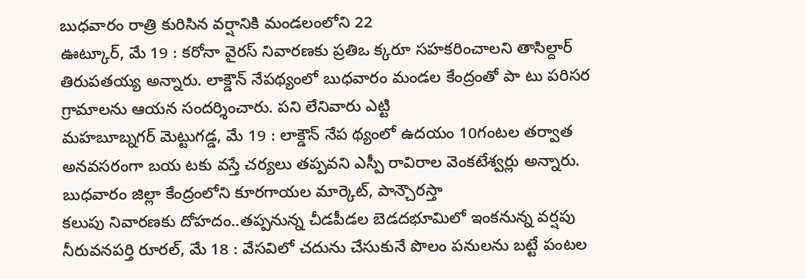బుధవారం రాత్రి కురిసిన వర్షానికి మండలంలోని 22
ఊట్కూర్, మే 19 : కరోనా వైరస్ నివారణకు ప్రతిఒ క్కరూ సహకరించాలని తాసిల్దార్ తిరుపతయ్య అన్నారు. లాక్డౌన్ నేపథ్యంలో బుధవారం మండల కేంద్రంతో పా టు పరిసర గ్రామాలను ఆయన సందర్శించారు. పని లేనివారు ఎట్టి
మహబూబ్నగర్ మెట్టుగడ్డ, మే 19 : లాక్డౌన్ నేప థ్యంలో ఉదయం 10గంటల తర్వాత అనవసరంగా బయ టకు వస్తే చర్యలు తప్పవని ఎస్పీ రావిరాల వెంకటేశ్వర్లు అన్నారు. బుధవారం జిల్లా కేంద్రంలోని కూరగాయల మార్కెట్, పాన్చౌరస్తా
కలుపు నివారణకు దోహదం..తప్పనున్న చీడపీడల బెడదభూమిలో ఇంకనున్న వర్షపు నీరువనపర్తి రూరల్, మే 18 : వేసవిలో చదును చేసుకునే పొలం పనులను బట్టే పంటల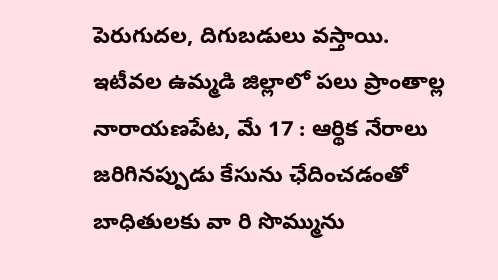పెరుగుదల, దిగుబడులు వస్తాయి. ఇటీవల ఉమ్మడి జిల్లాలో పలు ప్రాంతాల్ల
నారాయణపేట, మే 17 : ఆర్థిక నేరాలు జరిగినప్పుడు కేసును ఛేదించడంతో బాధితులకు వా రి సొమ్మును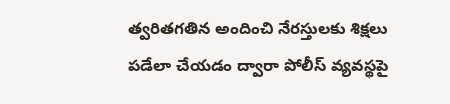త్వరితగతిన అందించి నేరస్తులకు శిక్షలు పడేలా చేయడం ద్వారా పోలీస్ వ్యవస్థపై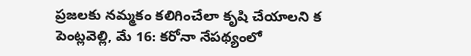ప్రజలకు నమ్మకం కలిగించేలా కృషి చేయాలని క
పెంట్లవెల్లి, మే 16: కరోనా నేపథ్యంలో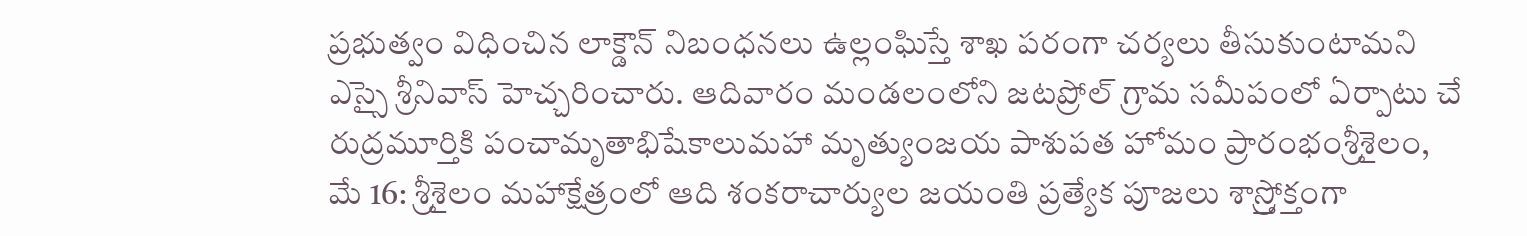ప్రభుత్వం విధించిన లాక్డౌన్ నిబంధనలు ఉల్లంఘిస్తే శాఖ పరంగా చర్యలు తీసుకుంటామని ఎస్సై శ్రీనివాస్ హెచ్చరించారు. ఆదివారం మండలంలోని జటప్రోల్ గ్రామ సమీపంలో ఏర్పాటు చే
రుద్రమూర్తికి పంచామృతాభిషేకాలుమహా మృత్యుంజయ పాశుపత హోమం ప్రారంభంశ్రీశైలం, మే 16: శ్రీశైలం మహాక్షేత్రంలో ఆది శంకరాచార్యుల జయంతి ప్రత్యేక పూజలు శాస్ర్తోక్తంగా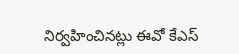నిర్వహించినట్లు ఈవో కేఎస్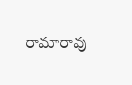రామారావు